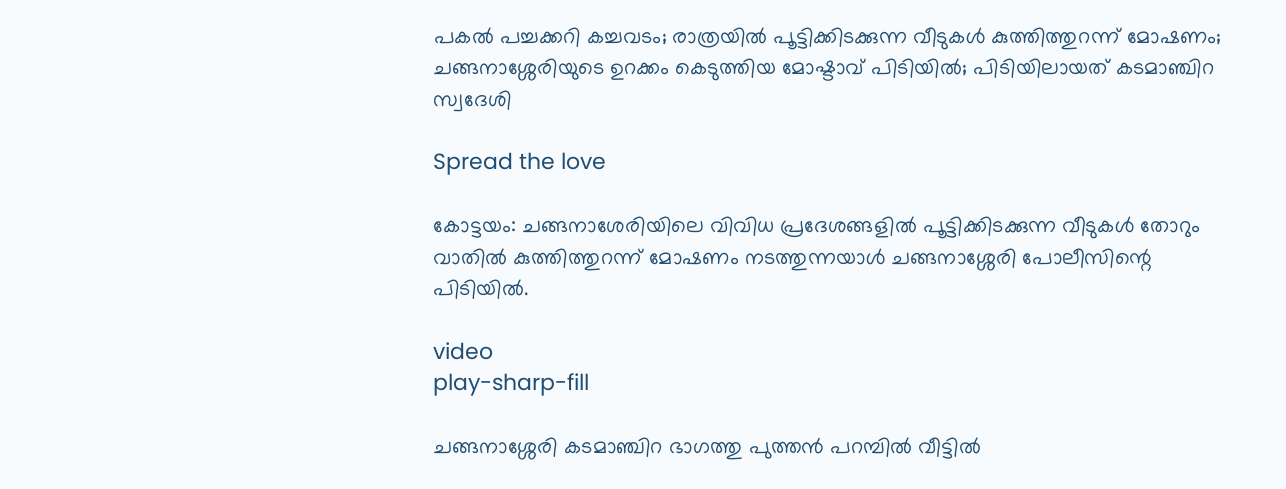പകൽ പച്ചക്കറി കച്ചവടം; രാത്രയിൽ പൂട്ടിക്കിടക്കുന്ന വീടുകൾ കുത്തിത്തുറന്ന് മോഷണം; ചങ്ങനാശ്ശേരിയുടെ ഉറക്കം കെടുത്തിയ മോഷ്ടാവ് പിടിയിൽ; പിടിയിലായത് കടമാഞ്ചിറ സ്വദേശി

Spread the love

കോട്ടയം: ചങ്ങനാശേരിയിലെ വിവിധ പ്രദേശങ്ങളിൽ പൂട്ടിക്കിടക്കുന്ന വീടുകൾ തോറും വാതിൽ കുത്തിത്തുറന്ന് മോഷണം നടത്തുന്നയാൾ ചങ്ങനാശ്ശേരി പോലീസിന്റെ പിടിയിൽ.

video
play-sharp-fill

ചങ്ങനാശ്ശേരി കടമാഞ്ചിറ ഭാഗത്തു പുത്തൻ പറമ്പിൽ വീട്ടിൽ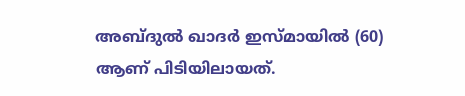അബ്ദുൽ ഖാദർ ഇസ്മായിൽ (60) ആണ് പിടിയിലായത്.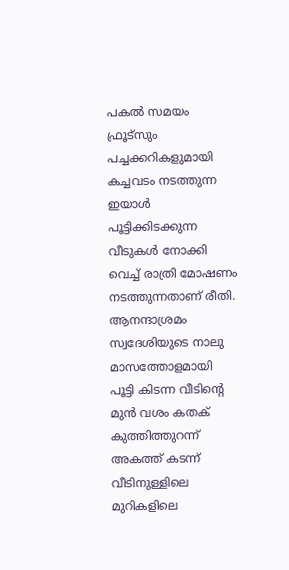പകൽ സമയം ഫ്രൂട്സും പച്ചക്കറികളുമായി കച്ചവടം നടത്തുന്ന ഇയാൾ പൂട്ടിക്കിടക്കുന്ന വീടുകൾ നോക്കി വെച്ച് രാത്രി മോഷണം നടത്തുന്നതാണ് രീതി. ആനന്ദാശ്രമം സ്വദേശിയുടെ നാലു മാസത്തോളമായി പൂട്ടി കിടന്ന വീടിൻ്റെ മുൻ വശം കതക് കുത്തിത്തുറന്ന് അകത്ത് കടന്ന് വീടിനുള്ളിലെ മുറികളിലെ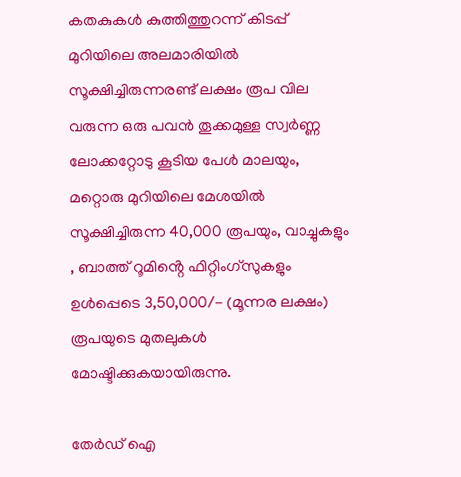കതകുകൾ കുത്തിത്തുറന്ന് കിടപ്പ് മുറിയിലെ അലമാരിയിൽ സൂക്ഷിച്ചിരുന്നരണ്ട് ലക്ഷം രൂപ വില വരുന്ന ഒരു പവൻ തൂക്കമുള്ള സ്വർണ്ണ ലോക്കറ്റോടു കൂടിയ പേൾ മാലയും, മറ്റൊരു മുറിയിലെ മേശയിൽ സൂക്ഷിച്ചിരുന്ന 40,000 രൂപയും, വാച്ചുകളും , ബാത്ത് റൂമിൻ്റെ ഫിറ്റിംഗ്സുകളും ഉൾപ്പെടെ 3,50,000/- (മൂന്നര ലക്ഷം) രൂപയുടെ മുതലുകൾ മോഷ്ടിക്കുകയായിരുന്നു.

തേർഡ് ഐ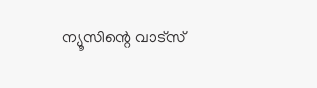ന്യൂസിന്റെ വാട്സ്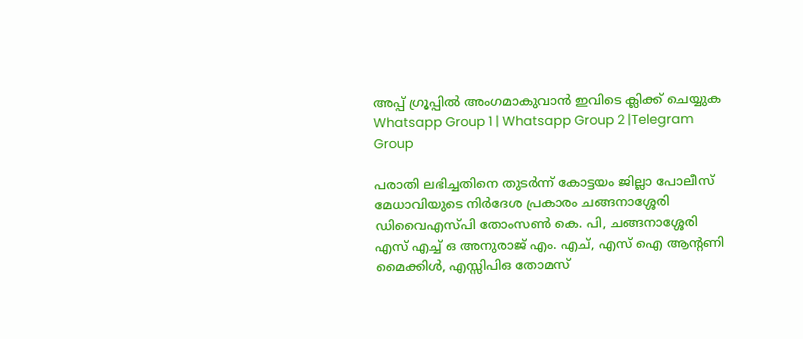അപ്പ് ഗ്രൂപ്പിൽ അംഗമാകുവാൻ ഇവിടെ ക്ലിക്ക് ചെയ്യുക
Whatsapp Group 1 | Whatsapp Group 2 |Telegram Group

പരാതി ലഭിച്ചതിനെ തുടർന്ന് കോട്ടയം ജില്ലാ പോലീസ് മേധാവിയുടെ നിർദേശ പ്രകാരം ചങ്ങനാശ്ശേരി ഡിവൈഎസ്പി തോംസൺ കെ. പി, ചങ്ങനാശ്ശേരി എസ് എച്ച് ഒ അനുരാജ് എം. എച്, എസ് ഐ ആന്റണി മൈക്കിൾ, എസ്സിപിഒ തോമസ്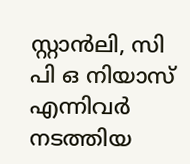സ്റ്റാൻലി, സി പി ഒ നിയാസ് എന്നിവർ നടത്തിയ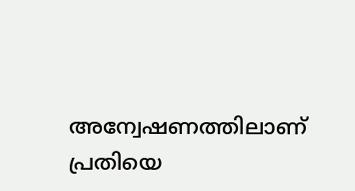അന്വേഷണത്തിലാണ് പ്രതിയെ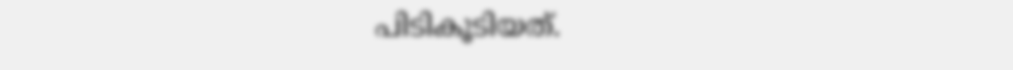പിടികൂടിയത്.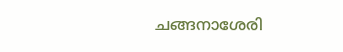ചങ്ങനാശേരി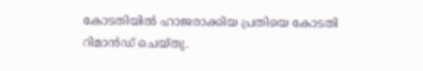കോടതിയിൽ ഹാജരാക്കിയ പ്രതിയെ കോടതി റിമാൻഡ് ചെയ്തു.